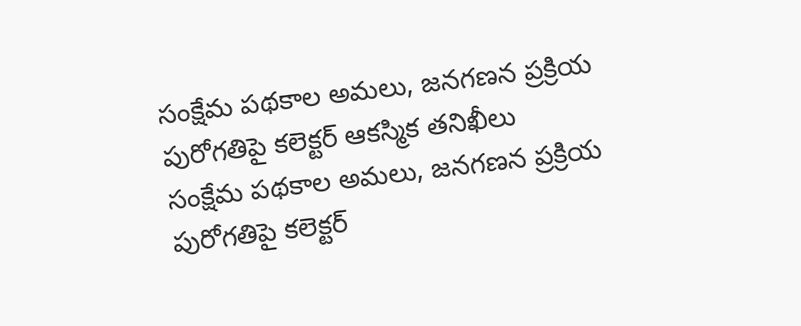సంక్షేమ పథకాల అమలు, జనగణన ప్రక్రియ పురోగతిపై కలెక్టర్ ఆకస్మిక తనిఖీలు
సంక్షేమ పథకాల అమలు, జనగణన ప్రక్రియ పురోగతిపై కలెక్టర్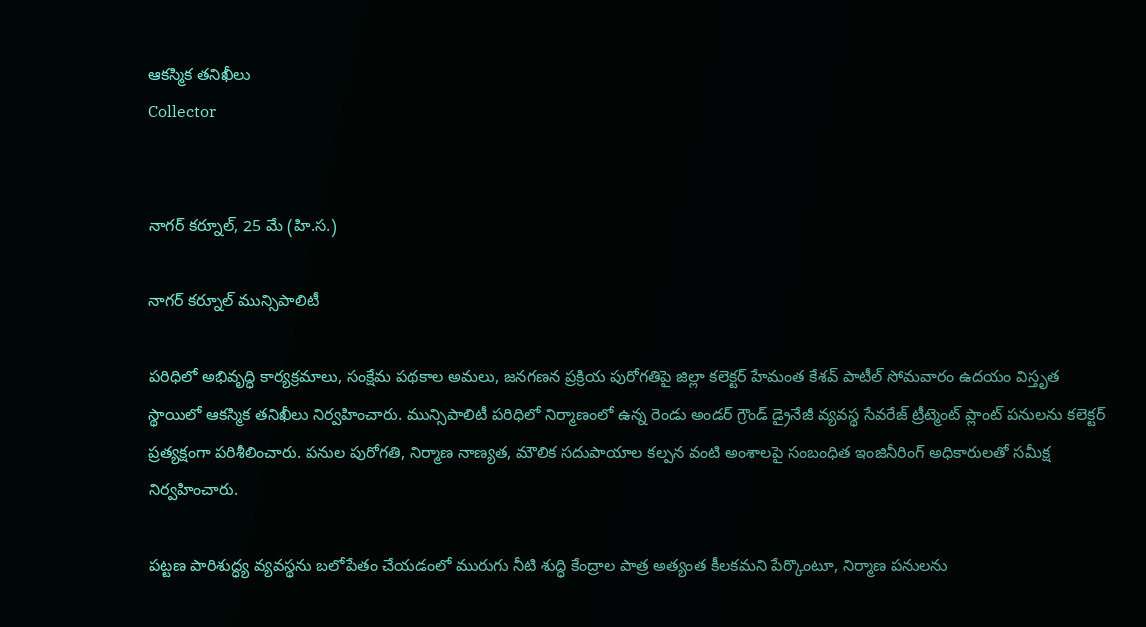ఆకస్మిక తనిఖీలు
Collector


నాగర్ కర్నూల్, 25 మే (హి.స.)

నాగర్ కర్నూల్ మున్సిపాలిటీ

పరిధిలో అభివృద్ధి కార్యక్రమాలు, సంక్షేమ పథకాల అమలు, జనగణన ప్రక్రియ పురోగతిపై జిల్లా కలెక్టర్ హేమంత కేశవ్ పాటీల్ సోమవారం ఉదయం విస్తృత స్థాయిలో ఆకస్మిక తనిఖీలు నిర్వహించారు. మున్సిపాలిటీ పరిధిలో నిర్మాణంలో ఉన్న రెండు అండర్ గ్రౌండ్ డ్రైనేజీ వ్యవస్థ సేవరేజ్ ట్రీట్మెంట్ ప్లాంట్ పనులను కలెక్టర్ ప్రత్యక్షంగా పరిశీలించారు. పనుల పురోగతి, నిర్మాణ నాణ్యత, మౌలిక సదుపాయాల కల్పన వంటి అంశాలపై సంబంధిత ఇంజినీరింగ్ అధికారులతో సమీక్ష నిర్వహించారు.

పట్టణ పారిశుద్ధ్య వ్యవస్థను బలోపేతం చేయడంలో మురుగు నీటి శుద్ధి కేంద్రాల పాత్ర అత్యంత కీలకమని పేర్కొంటూ, నిర్మాణ పనులను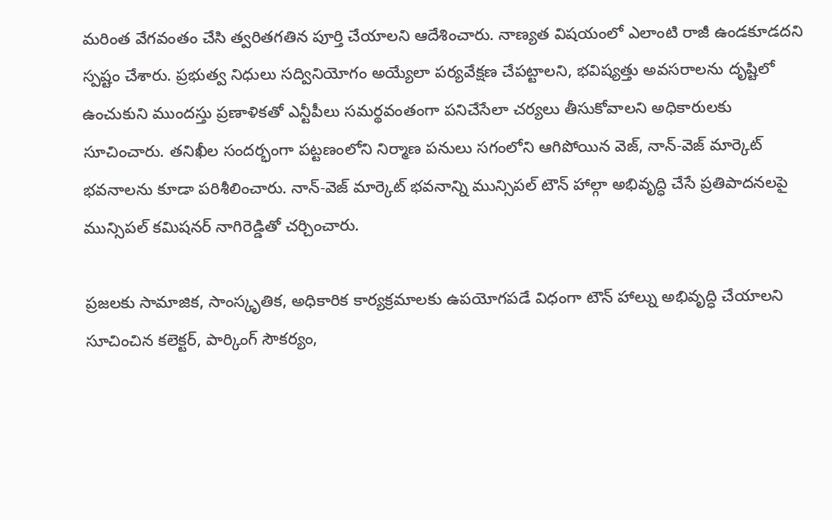మరింత వేగవంతం చేసి త్వరితగతిన పూర్తి చేయాలని ఆదేశించారు. నాణ్యత విషయంలో ఎలాంటి రాజీ ఉండకూడదని స్పష్టం చేశారు. ప్రభుత్వ నిధులు సద్వినియోగం అయ్యేలా పర్యవేక్షణ చేపట్టాలని, భవిష్యత్తు అవసరాలను దృష్టిలో ఉంచుకుని ముందస్తు ప్రణాళికతో ఎన్టీపీలు సమర్థవంతంగా పనిచేసేలా చర్యలు తీసుకోవాలని అధికారులకు సూచించారు. తనిఖీల సందర్భంగా పట్టణంలోని నిర్మాణ పనులు సగంలోని ఆగిపోయిన వెజ్, నాన్-వెజ్ మార్కెట్ భవనాలను కూడా పరిశీలించారు. నాన్-వెజ్ మార్కెట్ భవనాన్ని మున్సిపల్ టౌన్ హాల్గా అభివృద్ధి చేసే ప్రతిపాదనలపై మున్సిపల్ కమిషనర్ నాగిరెడ్డితో చర్చించారు.

ప్రజలకు సామాజిక, సాంస్కృతిక, అధికారిక కార్యక్రమాలకు ఉపయోగపడే విధంగా టౌన్ హాల్ను అభివృద్ధి చేయాలని సూచించిన కలెక్టర్, పార్కింగ్ సౌకర్యం,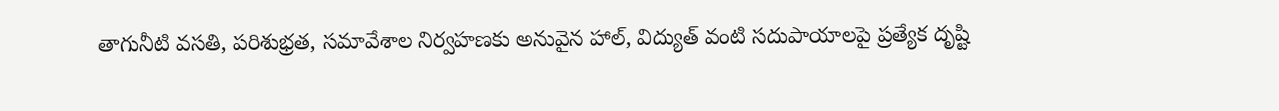తాగునీటి వసతి, పరిశుభ్రత, సమావేశాల నిర్వహణకు అనువైన హాల్, విద్యుత్ వంటి సదుపాయాలపై ప్రత్యేక దృష్టి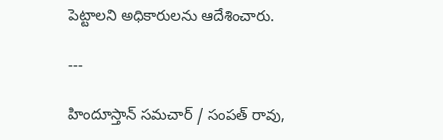పెట్టాలని అధికారులను ఆదేశించారు.

---

హిందూస్తాన్ సమచార్ / సంపత్ రావు,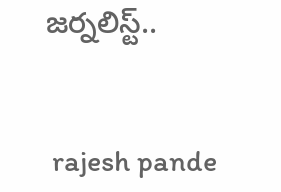జర్నలిస్ట్..


 rajesh pande